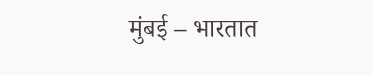मुंबई – भारतात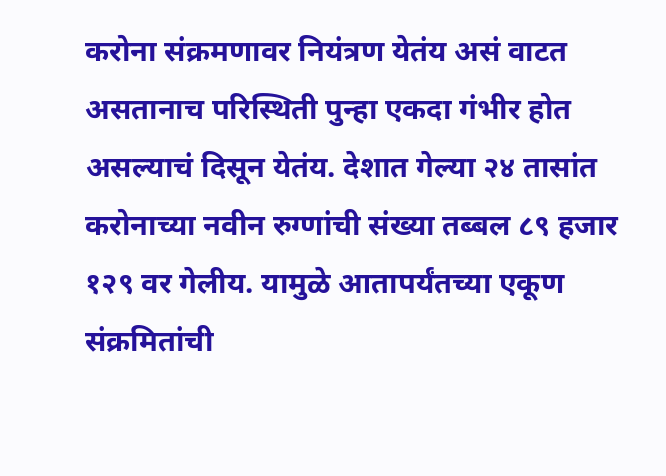करोना संक्रमणावर नियंत्रण येतंय असं वाटत असतानाच परिस्थिती पुन्हा एकदा गंभीर होत असल्याचं दिसून येतंय. देशात गेल्या २४ तासांत करोनाच्या नवीन रुग्णांची संख्या तब्बल ८९ हजार १२९ वर गेलीय. यामुळे आतापर्यंतच्या एकूण संक्रमितांची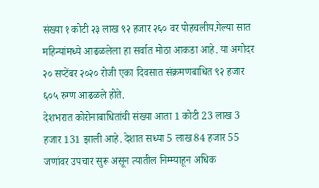संख्या १ कोटी २३ लाख ९२ हजार २६० वर पोहचलीय.गेल्या सात महिन्यांमध्ये आढळलेला हा सर्वात मोठा आकडा आहे. या अगोदर २० सप्टेंबर २०२० रोजी एका दिवसात संक्रमणबाधित ९२ हजार ६०५ रुग्ण आढळले होते.
देशभरात कोरोनाबाधितांची संख्या आता 1 कोटी 23 लाख 3 हजार 131 झाली आहे. देशात सध्या 5 लाख 84 हजार 55 जणांवर उपचार सुरू असून त्यातील निम्म्याहून अधिक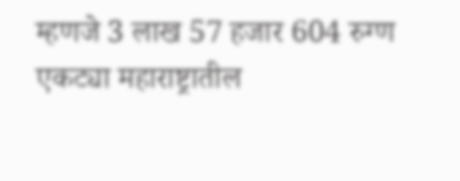म्हणजे 3 लाख 57 हजार 604 रुग्ण एकट्या महाराष्ट्रातील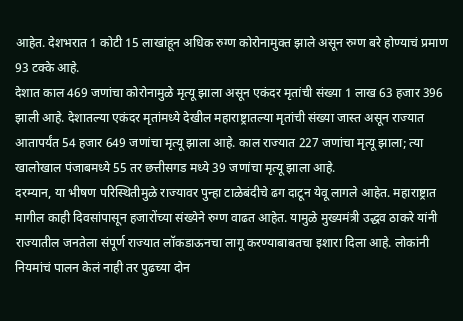आहेत. देशभरात 1 कोटी 15 लाखांहून अधिक रुग्ण कोरोनामुक्त झाले असून रुग्ण बरे होण्याचं प्रमाण 93 टक्के आहे.
देशात काल 469 जणांचा कोरोनामुळे मृत्यू झाला असून एकंदर मृतांची संख्या 1 लाख 63 हजार 396 झाली आहे. देशातल्या एकंदर मृतांमध्ये देखील महाराष्ट्रातल्या मृतांची संख्या जास्त असून राज्यात आतापर्यंत 54 हजार 649 जणांचा मृत्यू झाला आहे. काल राज्यात 227 जणांचा मृत्यू झाला; त्या खालोखाल पंजाबमध्ये 55 तर छत्तीसगड मध्ये 39 जणांचा मृत्यू झाला आहे.
दरम्यान, या भीषण परिस्थितीमुळे राज्यावर पुन्हा टाळेबंदीचे ढग दाटून येवू लागले आहेत. महाराष्ट्रात मागील काही दिवसांपासून हजारोंच्या संख्येने रुग्ण वाढत आहेत. यामुळे मुख्यमंत्री उद्धव ठाकरे यांनी राज्यातील जनतेला संपूर्ण राज्यात लॉकडाऊनचा लागू करण्याबाबतचा इशारा दिला आहे. लोकांनी नियमांचं पालन केलं नाही तर पुढच्या दोन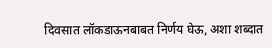दिवसात लॉकडाऊनबाबत निर्णय घेऊ, अशा शब्दात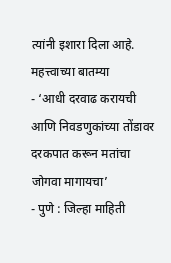त्यांनी इशारा दिला आहे.
महत्त्वाच्या बातम्या
- ‘आधी दरवाढ करायची आणि निवडणुकांच्या तोंडावर दरकपात करून मतांचा जोगवा मागायचा’
- पुणे : जिल्हा माहिती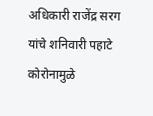अधिकारी राजेंद्र सरग यांचे शनिवारी पहाटे कोरोनामुळे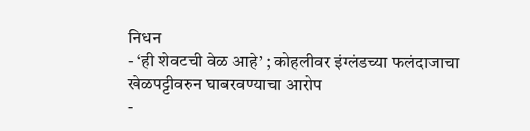निधन
- ‘ही शेवटची वेळ आहे’ ; कोहलीवर इंग्लंडच्या फलंदाजाचा खेळपट्टीवरुन घाबरवण्याचा आरोप
-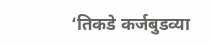‘तिकडे कर्जबुडव्या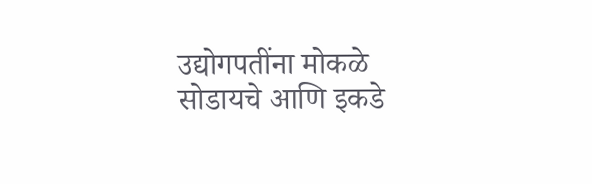उद्योगपतींना मोकळे सोडायचे आणि इकडे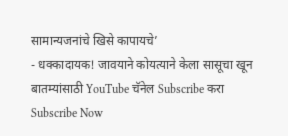सामान्यजनांचे खिसे कापायचे’
- धक्कादायक! जावयाने कोयत्याने केला सासूचा खून
बातम्यांसाठी YouTube चॅनेल Subscribe करा
Subscribe Now